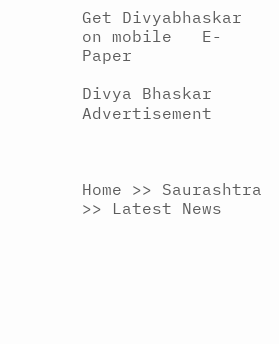Get Divyabhaskar on mobile   E-Paper

Divya Bhaskar
Advertisement



Home >> Saurashtra >> Latest News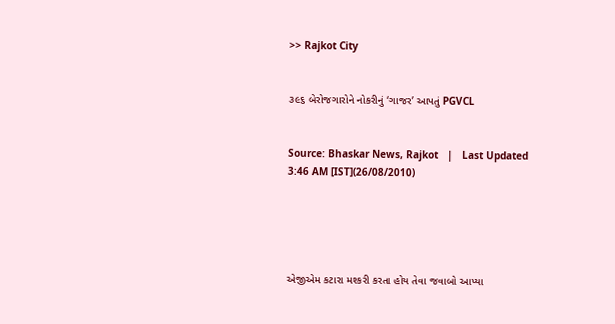>> Rajkot City


૩૯૬ બેરોજગારોને નોકરીનું ‘ગાજર’ આપતું PGVCL


Source: Bhaskar News, Rajkot   |   Last Updated 3:46 AM [IST](26/08/2010)





એજીએમ કટારા મશ્કરી કરતા હોય તેવા જવાબો આપ્યા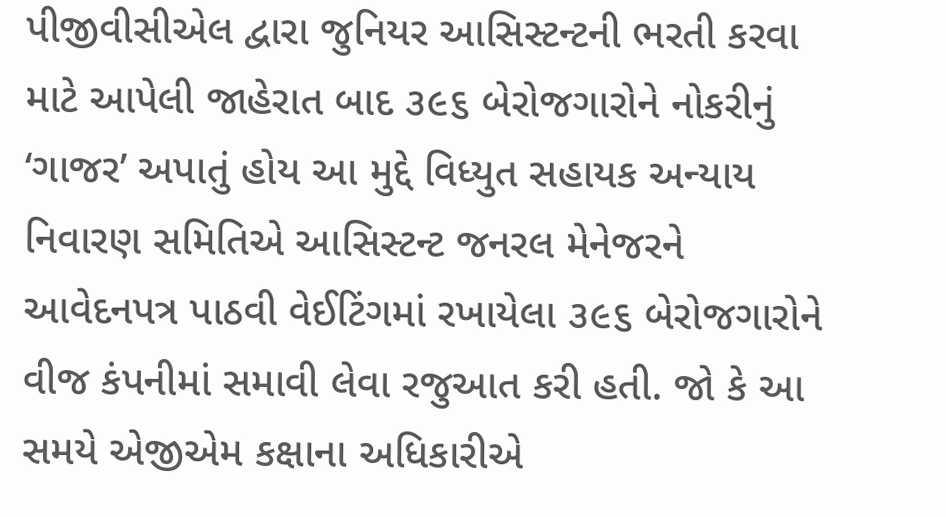પીજીવીસીએલ દ્વારા જુનિયર આસિસ્ટન્ટની ભરતી કરવા માટે આપેલી જાહેરાત બાદ ૩૯૬ બેરોજગારોને નોકરીનું ‘ગાજર’ અપાતું હોય આ મુદ્દે વિધ્યુત સહાયક અન્યાય નિવારણ સમિતિએ આસિસ્ટન્ટ જનરલ મેનેજરને આવેદનપત્ર પાઠવી વેઈટિંગમાં રખાયેલા ૩૯૬ બેરોજગારોને વીજ કંપનીમાં સમાવી લેવા રજુઆત કરી હતી. જો કે આ સમયે એજીએમ કક્ષાના અધિકારીએ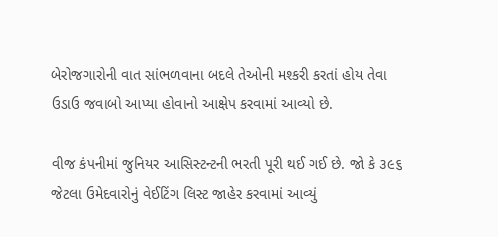બેરોજગારોની વાત સાંભળવાના બદલે તેઓની મશ્કરી કરતાં હોય તેવા ઉડાઉ જવાબો આપ્યા હોવાનો આક્ષેપ કરવામાં આવ્યો છે.

વીજ કંપનીમાં જુનિયર આસિસ્ટન્ટની ભરતી પૂરી થઈ ગઈ છે. જો કે ૩૯૬ જેટલા ઉમેદવારોનું વેઈટિંગ લિસ્ટ જાહેર કરવામાં આવ્યું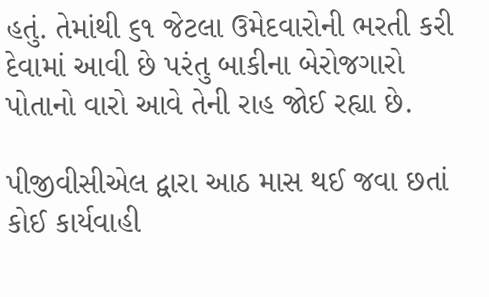હતું. તેમાંથી ૬૧ જેટલા ઉમેદવારોની ભરતી કરી દેવામાં આવી છે પરંતુ બાકીના બેરોજગારો પોતાનો વારો આવે તેની રાહ જોઈ રહ્યા છે.

પીજીવીસીએલ દ્વારા આઠ માસ થઈ જવા છતાં કોઈ કાર્યવાહી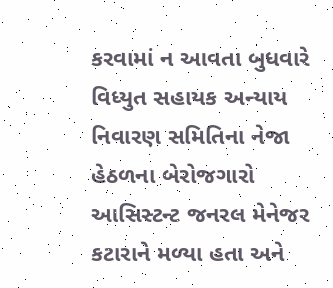કરવામાં ન આવતા બુધવારે વિધ્યુત સહાયક અન્યાય નિવારણ સમિતિના નેજા હેઠળના બેરોજગારો આસિસ્ટન્ટ જનરલ મેનેજર કટારાને મળ્યા હતા અને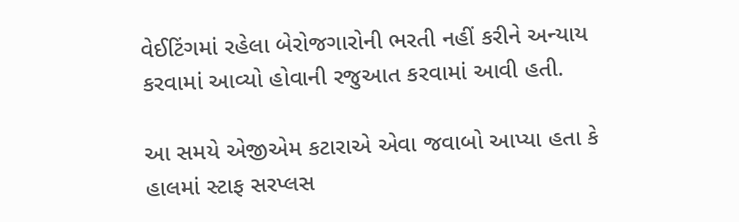વેઈટિંગમાં રહેલા બેરોજગારોની ભરતી નહીં કરીને અન્યાય કરવામાં આવ્યો હોવાની રજુઆત કરવામાં આવી હતી.

આ સમયે એજીએમ કટારાએ એવા જવાબો આપ્યા હતા કે હાલમાં સ્ટાફ સરપ્લસ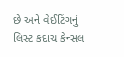છે અને વેઈટિંગનું લિસ્ટ કદાચ કેન્સલ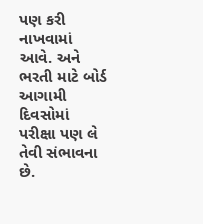પણ કરી નાખવામાં આવે. અને ભરતી માટે બોર્ડ આગામી દિવસોમાં પરીક્ષા પણ લે તેવી સંભાવના છે.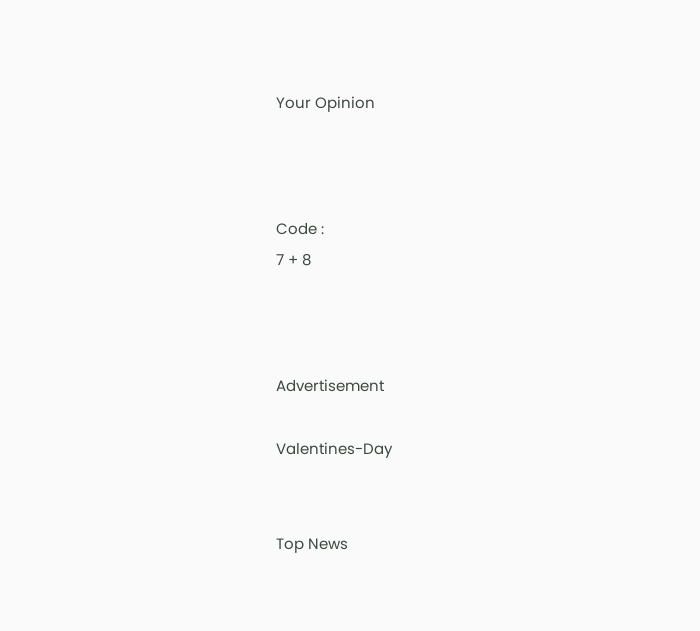Your Opinion



Code :
7 + 8



Advertisement

Valentines-Day


Top News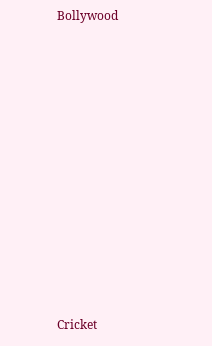Bollywood











Cricket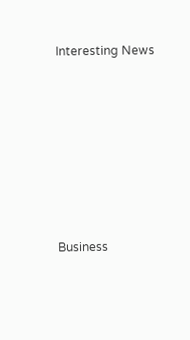Interesting News











Business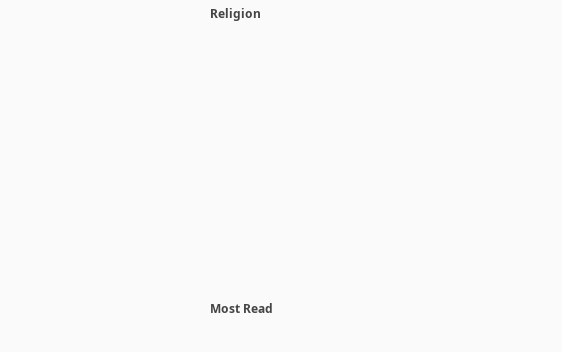Religion











Most Read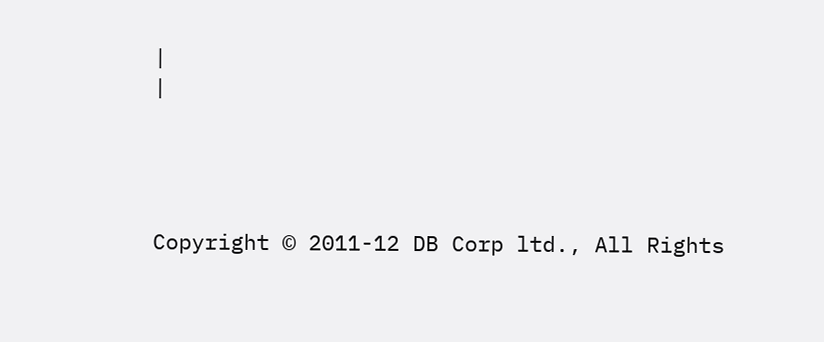|
|




Copyright © 2011-12 DB Corp ltd., All Rights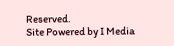Reserved.
Site Powered by I Media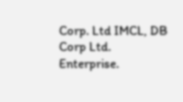Corp. Ltd IMCL, DB Corp Ltd. Enterprise.